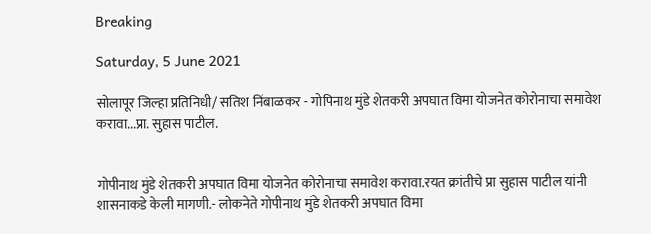Breaking

Saturday, 5 June 2021

सोलापूर जिल्हा प्रतिनिधी/ सतिश निंबाळकर - गोपिनाथ मुंडे शेतकरी अपघात विमा योजनेत कोरोनाचा समावेश करावा...प्रा. सुहास पाटील.


गोपीनाथ मुंडे शेतकरी अपघात विमा योजनेत कोरोनाचा समावेश करावा.रयत क्रांतीचे प्रा सुहास पाटील यांनी शासनाकडे केली मागणी.- लोकनेते गोपीनाथ मुंडे शेतकरी अपघात विमा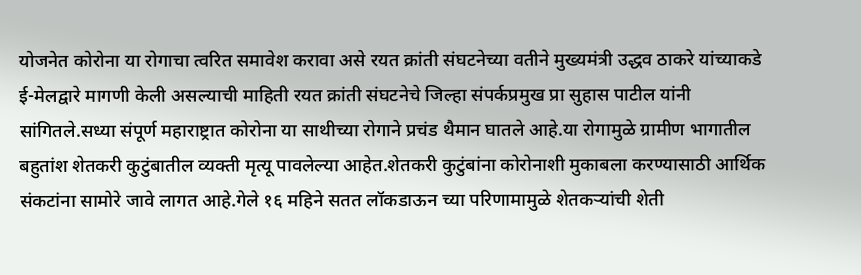योजनेत कोरोना या रोगाचा त्वरित समावेश करावा असे रयत क्रांती संघटनेच्या वतीने मुख्यमंत्री उद्धव ठाकरे यांच्याकडे ई-मेलद्वारे मागणी केली असल्याची माहिती रयत क्रांती संघटनेचे जिल्हा संपर्कप्रमुख प्रा सुहास पाटील यांनी सांगितले.सध्या संपूर्ण महाराष्ट्रात कोरोना या साथीच्या रोगाने प्रचंड थैमान घातले आहे.या रोगामुळे ग्रामीण भागातील बहुतांश शेतकरी कुटुंबातील व्यक्ती मृत्यू पावलेल्या आहेत.शेतकरी कुटुंबांना कोरोनाशी मुकाबला करण्यासाठी आर्थिक संकटांना सामोरे जावे लागत आहे.गेले १६ महिने सतत लॉकडाऊन च्या परिणामामुळे शेतकऱ्यांची शेती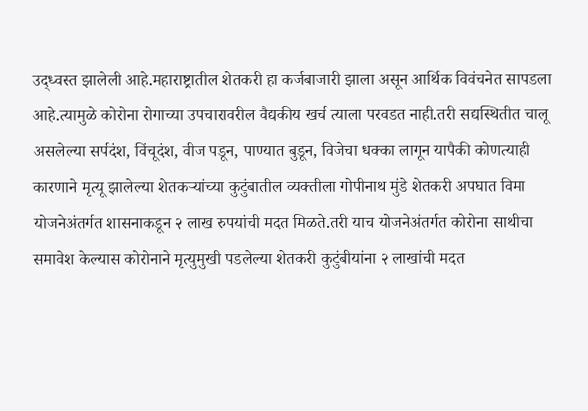उद्ध्वस्त झालेली आहे.महाराष्ट्रातील शेतकरी हा कर्जबाजारी झाला असून आर्थिक विवंचनेत सापडला आहे.त्यामुळे कोरोना रोगाच्या उपचारावरील वैद्यकीय खर्च त्याला परवडत नाही.तरी सद्यस्थितीत चालू असलेल्या सर्पदंश, विंचूदंश, वीज पडून, पाण्यात बुडून, विजेचा धक्का लागून यापैकी कोणत्याही कारणाने मृत्यू झालेल्या शेतकऱ्यांच्या कुटुंबातील व्यक्तीला गोपीनाथ मुंडे शेतकरी अपघात विमा योजनेअंतर्गत शासनाकडून २ लाख रुपयांची मदत मिळते.तरी याच योजनेअंतर्गत कोरोना साथीचा समावेश केल्यास कोरोनाने मृत्युमुखी पडलेल्या शेतकरी कुटुंबीयांना २ लाखांची मदत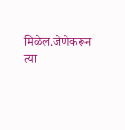मिळेल.जेणेकरून त्या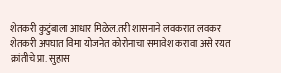शेतकरी कुटुंबाला आधार मिळेल.तरी शासनाने लवकरात लवकर शेतकरी अपघात विमा योजनेत कोरोनाचा समावेश करावा असे रयत क्रांतीचे प्रा. सुहास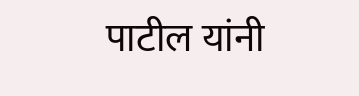पाटील यांनी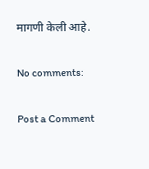मागणी केली आहे.

No comments:

Post a Comment